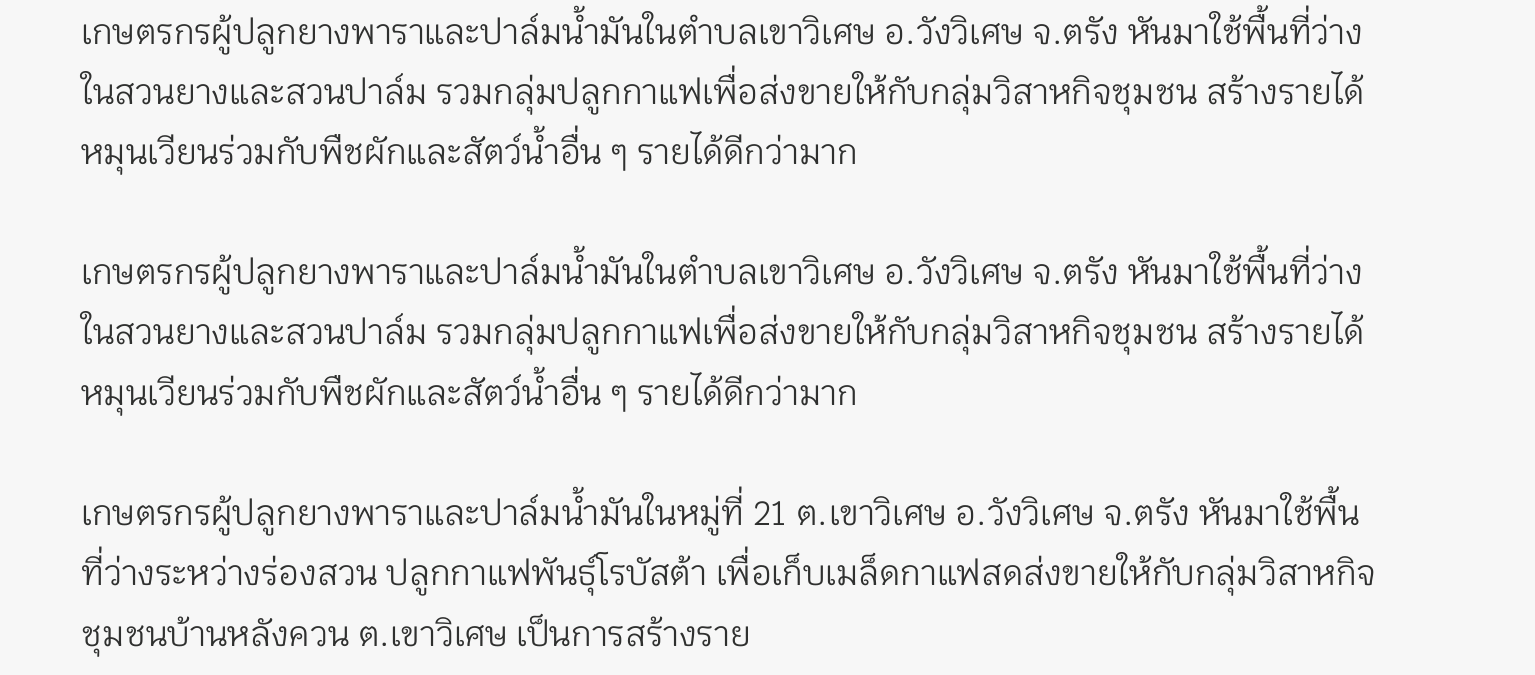เกษตรกรผู้ปลูกยางพาราและปาล์มน้ำมันในตำบลเขาวิเศษ อ.วังวิเศษ จ.ตรัง หันมาใช้พื้นที่ว่างในสวนยางและสวนปาล์ม รวมกลุ่มปลูกกาแฟเพื่อส่งขายให้กับกลุ่มวิสาหกิจชุมชน สร้างรายได้หมุนเวียนร่วมกับพืชผักและสัตว์น้ำอื่น ๆ รายได้ดีกว่ามาก

เกษตรกรผู้ปลูกยางพาราและปาล์มน้ำมันในตำบลเขาวิเศษ อ.วังวิเศษ จ.ตรัง หันมาใช้พื้นที่ว่างในสวนยางและสวนปาล์ม รวมกลุ่มปลูกกาแฟเพื่อส่งขายให้กับกลุ่มวิสาหกิจชุมชน สร้างรายได้หมุนเวียนร่วมกับพืชผักและสัตว์น้ำอื่น ๆ รายได้ดีกว่ามาก

เกษตรกรผู้ปลูกยางพาราและปาล์มน้ำมันในหมู่ที่ 21 ต.เขาวิเศษ อ.วังวิเศษ จ.ตรัง หันมาใช้พื้นที่ว่างระหว่างร่องสวน ปลูกกาแฟพันธุ์โรบัสต้า เพื่อเก็บเมล็ดกาแฟสดส่งขายให้กับกลุ่มวิสาหกิจชุมชนบ้านหลังควน ต.เขาวิเศษ เป็นการสร้างราย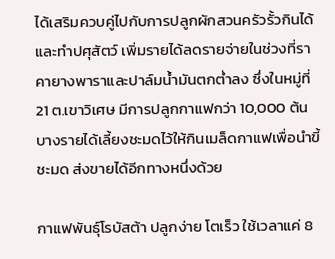ได้เสริมควบคู่ไปกับการปลูกผักสวนครัวรั้วกินได้และทำปศุสัตว์ เพิ่มรายได้ลดรายจ่ายในช่วงที่ราคายางพาราและปาล์มน้ำมันตกต่ำลง ซึ่งในหมู่ที่ 21 ต.เขาวิเศษ มีการปลูกกาแฟกว่า 10,000 ต้น บางรายได้เลี้ยงชะมดไว้ให้กินเมล็ดกาแฟเพื่อนำขี้ชะมด ส่งขายได้อีกทางหนึ่งด้วย

กาแฟพันธุ์โรบัสต้า ปลูกง่าย โตเร็ว ใช้เวลาแค่ 8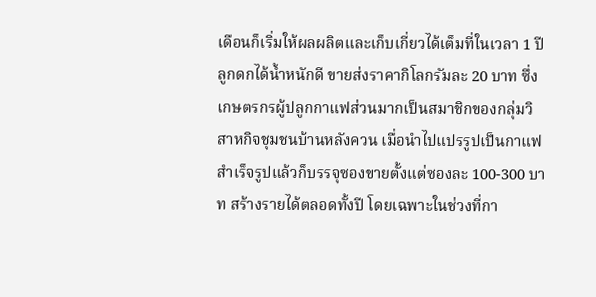เดือนก็เริ่มให้ผลผลิตและเก็บเกี่ยวได้เต็มที่ในเวลา 1 ปี ลูกดกได้น้ำหนักดี ขายส่งราคากิโลกรัมละ 20 บาท ซึ่งเกษตรกรผู้ปลูกกาแฟส่วนมากเป็นสมาชิกของกลุ่มวิสาหกิจชุมชนบ้านหลังควน เมื่อนำไปแปรรูปเป็นกาแฟสำเร็จรูปแล้วก็บรรจุซองขายตั้งแต่ซองละ 100-300 บาท สร้างรายได้ตลอดทั้งปี โดยเฉพาะในช่วงที่กา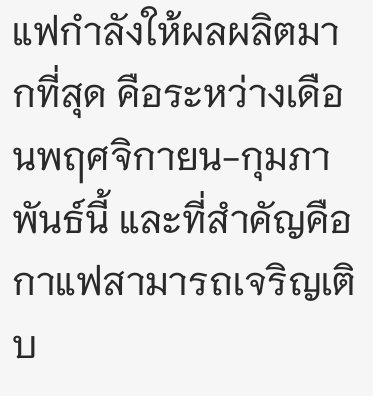แฟกำลังให้ผลผลิตมากที่สุด คือระหว่างเดือนพฤศจิกายน-กุมภาพันธ์นี้ และที่สำคัญคือกาแฟสามารถเจริญเติบ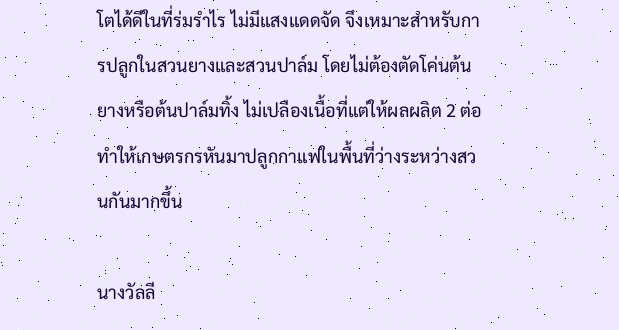โตได้ดีในที่ร่มรำไร ไม่มีแสงแดดจัด จึงเหมาะสำหรับการปลูกในสวนยางและสวนปาล์ม โดยไม่ต้องตัดโค่นต้นยางหรือต้นปาล์มทิ้ง ไม่เปลืองเนื้อที่แต่ให้ผลผลิต 2 ต่อ ทำให้เกษตรกรหันมาปลูกกาแฟในพื้นที่ว่างระหว่างสวนกันมากขึ้น

นางวัลลี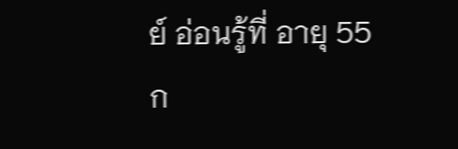ย์ อ่อนรู้ที่ อายุ 55 ก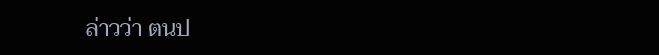ล่าวว่า ตนป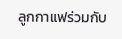ลูกกาแฟร่วมกับ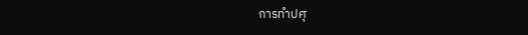การทำปศุ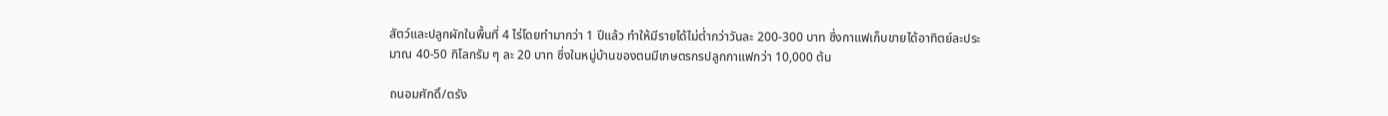สัตว์และปลูกผักในพื้นที่ 4 ไร่โดยทำมากว่า 1 ปีแล้ว ทำให้มีรายได้ไม่ต่ำกว่าวันละ 200-300 บาท ซึ่งกาแฟเก็บขายได้อาทิตย์ละประมาณ 40-50 กิโลกรัม ๆ ละ 20 บาท ซึ่งในหมู่บ้านของตนมีเกษตรกรปลูกกาแฟกว่า 10,000 ต้น

ถนอมศักดิ์/ตรัง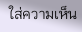ใส่ความเห็น